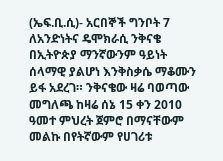(ኤፍ.ቢ.ሲ)- አርበኞች ግንቦት 7 ለአንድነትና ዴሞክራሲ ንቅናቄ በኢትዮጵያ ማንኛውንም ዓይነት ሰላማዊ ያልሆነ እንቅስቃሴ ማቆሙን ይፋ አደረገ። ንቅናቄው ዛሬ ባወጣው መግለጫ ከዛሬ ሰኔ 15 ቀን 2010 ዓመተ ምህረት ጀምሮ በማናቸውም መልኩ በየትኛውም የሀገሪቱ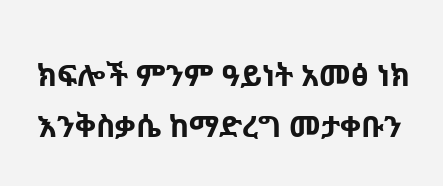ክፍሎች ምንም ዓይነት አመፅ ነክ እንቅስቃሴ ከማድረግ መታቀቡን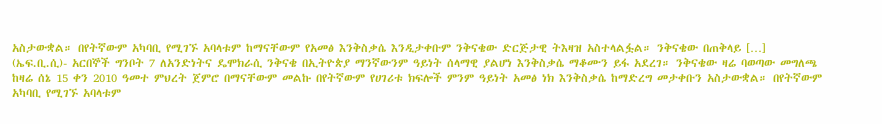አስታውቋል። በየትኛውም አካባቢ የሚገኙ አባላቱም ከማናቸውም የአመፅ እንቅስቃሴ እንዲታቀቡም ንቅናቄው ድርጅታዊ ትእዛዝ አስተላልፏል። ንቅናቄው በጠቅላይ […]
(ኤፍ.ቢ.ሲ)- አርበኞች ግንቦት 7 ለአንድነትና ዴሞክራሲ ንቅናቄ በኢትዮጵያ ማንኛውንም ዓይነት ሰላማዊ ያልሆነ እንቅስቃሴ ማቆሙን ይፋ አደረገ። ንቅናቄው ዛሬ ባወጣው መግለጫ ከዛሬ ሰኔ 15 ቀን 2010 ዓመተ ምህረት ጀምሮ በማናቸውም መልኩ በየትኛውም የሀገሪቱ ክፍሎች ምንም ዓይነት አመፅ ነክ እንቅስቃሴ ከማድረግ መታቀቡን አስታውቋል። በየትኛውም አካባቢ የሚገኙ አባላቱም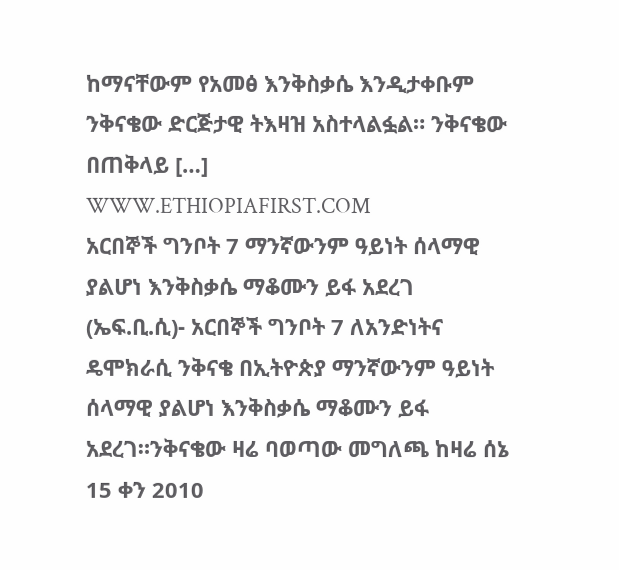ከማናቸውም የአመፅ እንቅስቃሴ እንዲታቀቡም ንቅናቄው ድርጅታዊ ትእዛዝ አስተላልፏል። ንቅናቄው በጠቅላይ […]
WWW.ETHIOPIAFIRST.COM
አርበኞች ግንቦት 7 ማንኛውንም ዓይነት ሰላማዊ ያልሆነ እንቅስቃሴ ማቆሙን ይፋ አደረገ
(ኤፍ.ቢ.ሲ)- አርበኞች ግንቦት 7 ለአንድነትና ዴሞክራሲ ንቅናቄ በኢትዮጵያ ማንኛውንም ዓይነት ሰላማዊ ያልሆነ እንቅስቃሴ ማቆሙን ይፋ አደረገ።ንቅናቄው ዛሬ ባወጣው መግለጫ ከዛሬ ሰኔ 15 ቀን 2010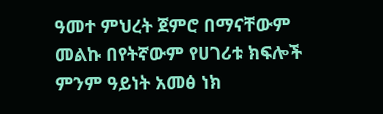ዓመተ ምህረት ጀምሮ በማናቸውም መልኩ በየትኛውም የሀገሪቱ ክፍሎች ምንም ዓይነት አመፅ ነክ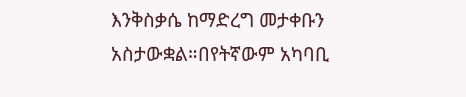እንቅስቃሴ ከማድረግ መታቀቡን አስታውቋል።በየትኛውም አካባቢ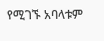የሚገኙ አባላቱም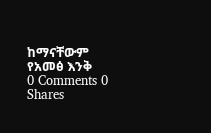ከማናቸውም የአመፅ እንቅ
0 Comments 0 Shares